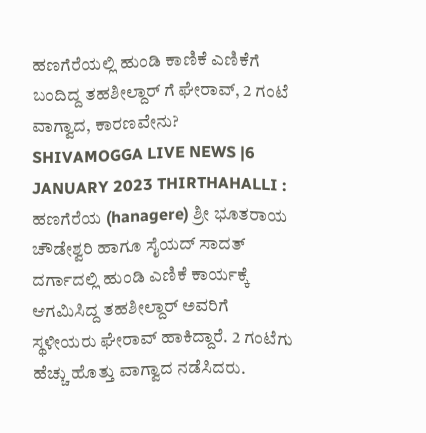ಹಣಗೆರೆಯಲ್ಲಿ ಹುಂಡಿ ಕಾಣಿಕೆ ಎಣಿಕೆಗೆ ಬಂದಿದ್ದ ತಹಶೀಲ್ದಾರ್ ಗೆ ಘೇರಾವ್, 2 ಗಂಟೆ ವಾಗ್ವಾದ, ಕಾರಣವೇನು?
SHIVAMOGGA LIVE NEWS |6 JANUARY 2023 THIRTHAHALLI : ಹಣಗೆರೆಯ (hanagere) ಶ್ರೀ ಭೂತರಾಯ ಚೌಡೇಶ್ವರಿ ಹಾಗೂ ಸೈಯದ್ ಸಾದತ್ ದರ್ಗಾದಲ್ಲಿ ಹುಂಡಿ ಎಣಿಕೆ ಕಾರ್ಯಕ್ಕೆ ಆಗಮಿಸಿದ್ದ ತಹಶೀಲ್ದಾರ್ ಅವರಿಗೆ ಸ್ಥಳೀಯರು ಘೇರಾವ್ ಹಾಕಿದ್ದಾರೆ. 2 ಗಂಟೆಗು ಹೆಚ್ಚು ಹೊತ್ತು ವಾಗ್ವಾದ ನಡೆಸಿದರು.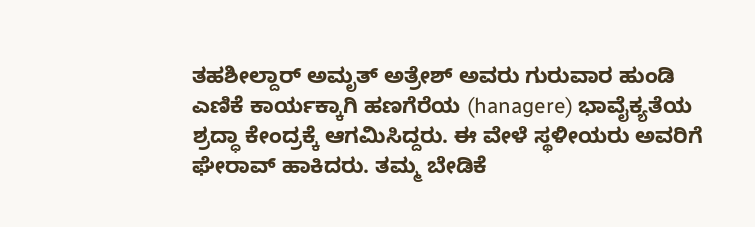ತಹಶೀಲ್ದಾರ್ ಅಮೃತ್ ಅತ್ರೇಶ್ ಅವರು ಗುರುವಾರ ಹುಂಡಿ ಎಣಿಕೆ ಕಾರ್ಯಕ್ಕಾಗಿ ಹಣಗೆರೆಯ (hanagere) ಭಾವೈಕ್ಯತೆಯ ಶ್ರದ್ಧಾ ಕೇಂದ್ರಕ್ಕೆ ಆಗಮಿಸಿದ್ದರು. ಈ ವೇಳೆ ಸ್ಥಳೀಯರು ಅವರಿಗೆ ಘೇರಾವ್ ಹಾಕಿದರು. ತಮ್ಮ ಬೇಡಿಕೆ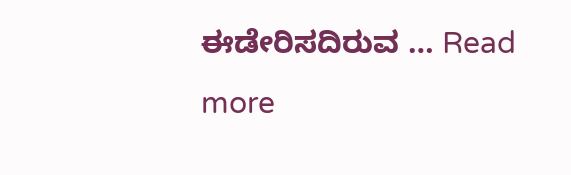ಈಡೇರಿಸದಿರುವ … Read more